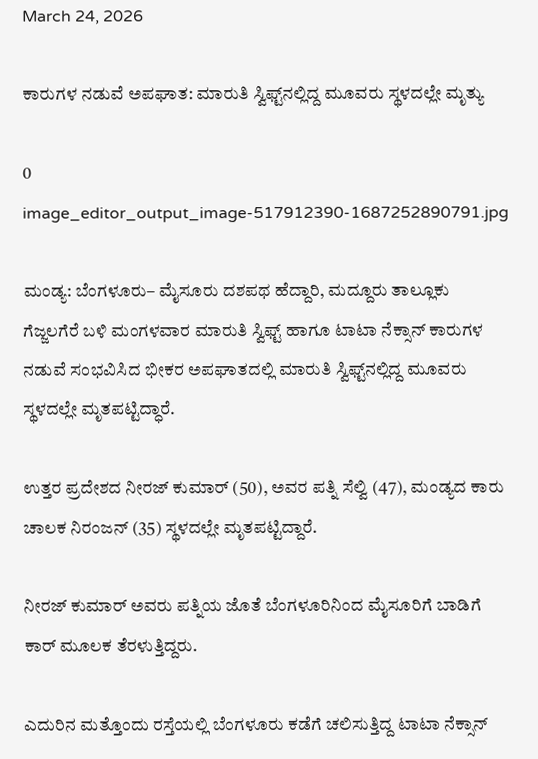March 24, 2026

ಕಾರುಗಳ ನಡುವೆ ಅಪಘಾತ: ಮಾರುತಿ ಸ್ವಿಫ್ಟ್‌ನಲ್ಲಿದ್ದ ಮೂವರು ಸ್ಥಳದಲ್ಲೇ ಮೃತ್ಯು

0
image_editor_output_image-517912390-1687252890791.jpg

ಮಂಡ್ಯ: ಬೆಂಗಳೂರು– ಮೈಸೂರು ದಶಪಥ ಹೆದ್ದಾರಿ, ಮದ್ದೂರು ತಾಲ್ಲೂಕು ಗೆಜ್ಜಲಗೆರೆ ಬಳಿ ಮಂಗಳವಾರ ಮಾರುತಿ ಸ್ವಿಫ್ಟ್‌ ಹಾಗೂ ಟಾಟಾ ನೆಕ್ಸಾನ್‌ ಕಾರುಗಳ ನಡುವೆ ಸಂಭವಿಸಿದ ಭೀಕರ ಅಪಘಾತದಲ್ಲಿ ಮಾರುತಿ ಸ್ವಿಫ್ಟ್‌ನಲ್ಲಿದ್ದ ಮೂವರು ಸ್ಥಳದಲ್ಲೇ ಮೃತಪಟ್ಟಿದ್ಧಾರೆ.

ಉತ್ತರ ಪ್ರದೇಶದ ನೀರಜ್‌ ಕುಮಾರ್‌ (50), ಅವರ ಪತ್ನಿ ಸೆಲ್ವಿ (47), ಮಂಡ್ಯದ ಕಾರು ಚಾಲಕ ನಿರಂಜನ್‌ (35) ಸ್ಥಳದಲ್ಲೇ ಮೃತಪಟ್ಟಿದ್ದಾರೆ.

ನೀರಜ್‌ ಕುಮಾರ್‌ ಅವರು ಪತ್ನಿಯ ಜೊತೆ ಬೆಂಗಳೂರಿನಿಂದ ಮೈಸೂರಿಗೆ ಬಾಡಿಗೆ ಕಾರ್‌ ಮೂಲಕ ತೆರಳುತ್ತಿದ್ದರು.

ಎದುರಿನ ಮತ್ತೊಂದು ರಸ್ತೆಯಲ್ಲಿ ಬೆಂಗಳೂರು ಕಡೆಗೆ ಚಲಿಸುತ್ತಿದ್ದ ಟಾಟಾ ನೆಕ್ಸಾನ್‌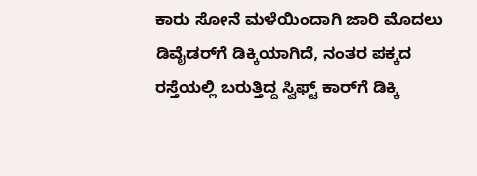ಕಾರು ಸೋನೆ ಮಳೆಯಿಂದಾಗಿ ಜಾರಿ ಮೊದಲು ಡಿವೈಡರ್‌ಗೆ ಡಿಕ್ಕಿಯಾಗಿದೆ, ನಂತರ ಪಕ್ಕದ ರಸ್ತೆಯಲ್ಲಿ ಬರುತ್ತಿದ್ದ ಸ್ವಿಫ್ಟ್‌ ಕಾರ್‌ಗೆ ಡಿಕ್ಕಿ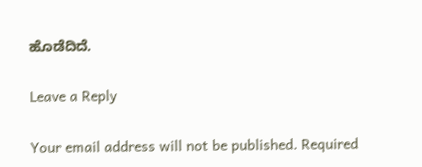ಹೊಡೆದಿದೆ.

Leave a Reply

Your email address will not be published. Required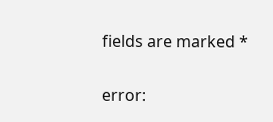fields are marked *

error: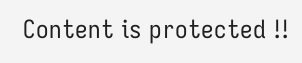Content is protected !!